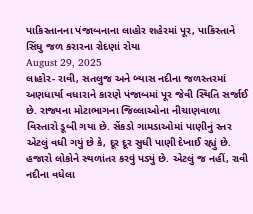પાકિસ્તાનના પંજાબનાના લાહોર શહેરમાં પૂર, પાકિસ્તાને સિંધુ જળ કરારના રોદણાં રોયા
August 29, 2025
લાહોર- રાવી, સતલુજ અને બ્યાસ નદીના જળસ્તરમાં અણધાર્યા વધારાને કારણે પંજાબમાં પૂર જેવી સ્થિતિ સર્જાઈ છે. રાજ્યના મોટાભાગના જિલ્લાઓના નીચાણવાળા વિસ્તારો ડૂબી ગયા છે. સેંકડો ગામડાઓમાં પાણીનું સ્તર એટલું વધી ગયું છે કે, દૂર દૂર સુધી પાણી દેખાઈ રહ્યું છે. હજારો લોકોને સ્થળાંતર કરવું પડ્યું છે. એટલું જ નહીં, રાવી નદીના વધેલા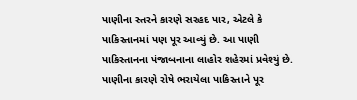પાણીના સ્તરને કારણે સરહદ પાર, એટલે કે પાકિસ્તાનમાં પણ પૂર આવ્યું છે. આ પાણી પાકિસ્તાનના પંજાબનાના લાહોર શહેરમાં પ્રવેશ્યું છે. પાણીના કારણે રોષે ભરાયેલા પાકિસ્તાને પૂર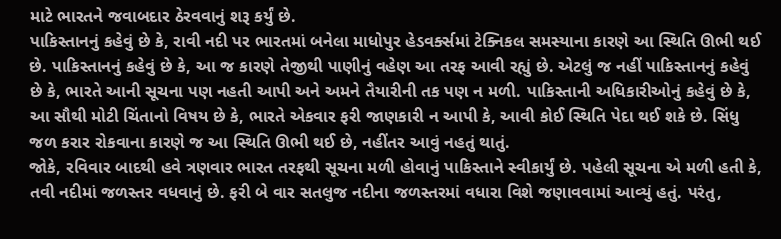માટે ભારતને જવાબદાર ઠેરવવાનું શરૂ કર્યું છે.
પાકિસ્તાનનું કહેવું છે કે, રાવી નદી પર ભારતમાં બનેલા માધોપુર હેડવર્ક્સમાં ટેક્નિકલ સમસ્યાના કારણે આ સ્થિતિ ઊભી થઈ છે. પાકિસ્તાનનું કહેવું છે કે, આ જ કારણે તેજીથી પાણીનું વહેણ આ તરફ આવી રહ્યું છે. એટલું જ નહીં પાકિસ્તાનનું કહેવું છે કે, ભારતે આની સૂચના પણ નહતી આપી અને અમને તૈયારીની તક પણ ન મળી. પાકિસ્તાની અધિકારીઓનું કહેવું છે કે, આ સૌથી મોટી ચિંતાનો વિષય છે કે, ભારતે એકવાર ફરી જાણકારી ન આપી કે, આવી કોઈ સ્થિતિ પેદા થઈ શકે છે. સિંધુ જળ કરાર રોકવાના કારણે જ આ સ્થિતિ ઊભી થઈ છે, નહીંતર આવું નહતું થાતું.
જોકે, રવિવાર બાદથી હવે ત્રણવાર ભારત તરફથી સૂચના મળી હોવાનું પાકિસ્તાને સ્વીકાર્યું છે. પહેલી સૂચના એ મળી હતી કે, તવી નદીમાં જળસ્તર વધવાનું છે. ફરી બે વાર સતલુજ નદીના જળસ્તરમાં વધારા વિશે જણાવવામાં આવ્યું હતું. પરંતુ,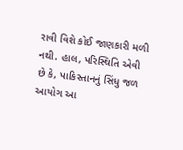રાવી વિશે કોઈ જાણકારી મળી નથી. હાલ, પરિસ્થિતિ એવી છે કે, પાકિસ્તાનનું સિંધુ જળ આયોગ આ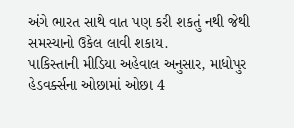અંગે ભારત સાથે વાત પણ કરી શકતું નથી જેથી સમસ્યાનો ઉકેલ લાવી શકાય.
પાકિસ્તાની મીડિયા અહેવાલ અનુસાર, માધોપુર હેડવર્ક્સના ઓછામાં ઓછા 4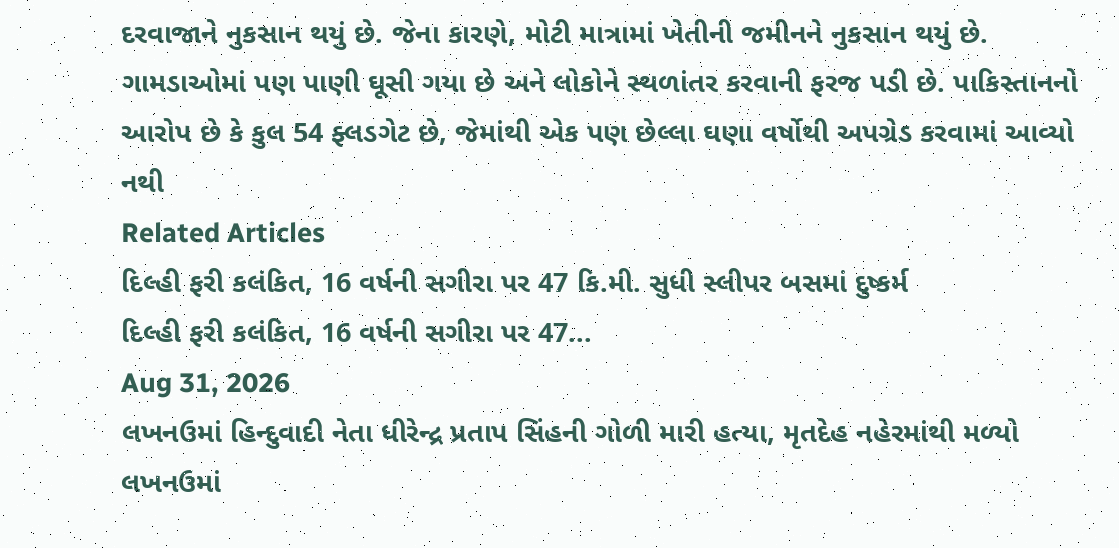દરવાજાને નુકસાન થયું છે. જેના કારણે, મોટી માત્રામાં ખેતીની જમીનને નુકસાન થયું છે. ગામડાઓમાં પણ પાણી ઘૂસી ગયા છે અને લોકોને સ્થળાંતર કરવાની ફરજ પડી છે. પાકિસ્તાનનો આરોપ છે કે કુલ 54 ફ્લડગેટ છે, જેમાંથી એક પણ છેલ્લા ઘણા વર્ષોથી અપગ્રેડ કરવામાં આવ્યો નથી
Related Articles
દિલ્હી ફરી કલંકિત, 16 વર્ષની સગીરા પર 47 કિ.મી. સુધી સ્લીપર બસમાં દુષ્કર્મ
દિલ્હી ફરી કલંકિત, 16 વર્ષની સગીરા પર 47...
Aug 31, 2026
લખનઉમાં હિન્દુવાદી નેતા ધીરેન્દ્ર પ્રતાપ સિંહની ગોળી મારી હત્યા, મૃતદેહ નહેરમાંથી મળ્યો
લખનઉમાં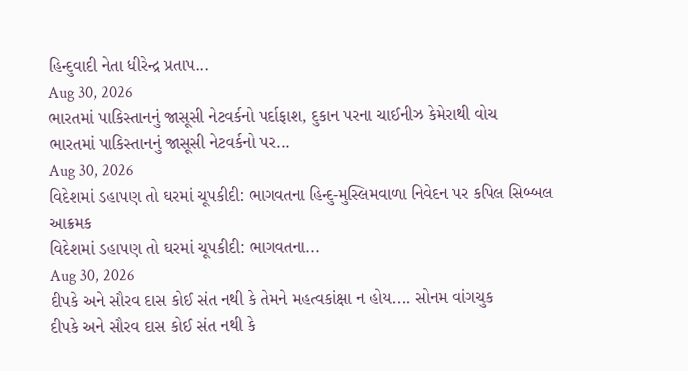હિન્દુવાદી નેતા ધીરેન્દ્ર પ્રતાપ...
Aug 30, 2026
ભારતમાં પાકિસ્તાનનું જાસૂસી નેટવર્કનો પર્દાફાશ, દુકાન પરના ચાઈનીઝ કેમેરાથી વોચ
ભારતમાં પાકિસ્તાનનું જાસૂસી નેટવર્કનો પર...
Aug 30, 2026
વિદેશમાં ડહાપણ તો ઘરમાં ચૂપકીદી: ભાગવતના હિન્દુ-મુસ્લિમવાળા નિવેદન પર કપિલ સિબ્બલ આક્રમક
વિદેશમાં ડહાપણ તો ઘરમાં ચૂપકીદી: ભાગવતના...
Aug 30, 2026
દીપકે અને સૌરવ દાસ કોઈ સંત નથી કે તેમને મહત્વકાંક્ષા ન હોય.... સોનમ વાંગચુક
દીપકે અને સૌરવ દાસ કોઈ સંત નથી કે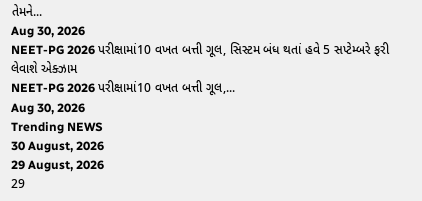તેમને...
Aug 30, 2026
NEET-PG 2026 પરીક્ષામાં10 વખત બત્તી ગૂલ, સિસ્ટમ બંધ થતાં હવે 5 સપ્ટેમ્બરે ફરી લેવાશે એક્ઝામ
NEET-PG 2026 પરીક્ષામાં10 વખત બત્તી ગૂલ,...
Aug 30, 2026
Trending NEWS
30 August, 2026
29 August, 2026
29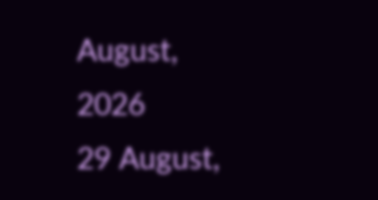August, 2026
29 August,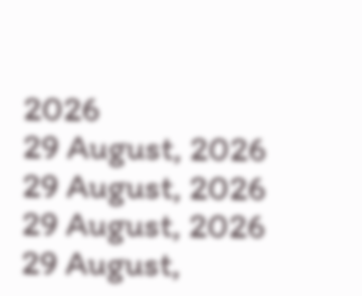2026
29 August, 2026
29 August, 2026
29 August, 2026
29 August,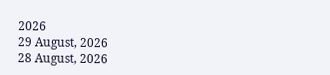2026
29 August, 2026
28 August, 2026